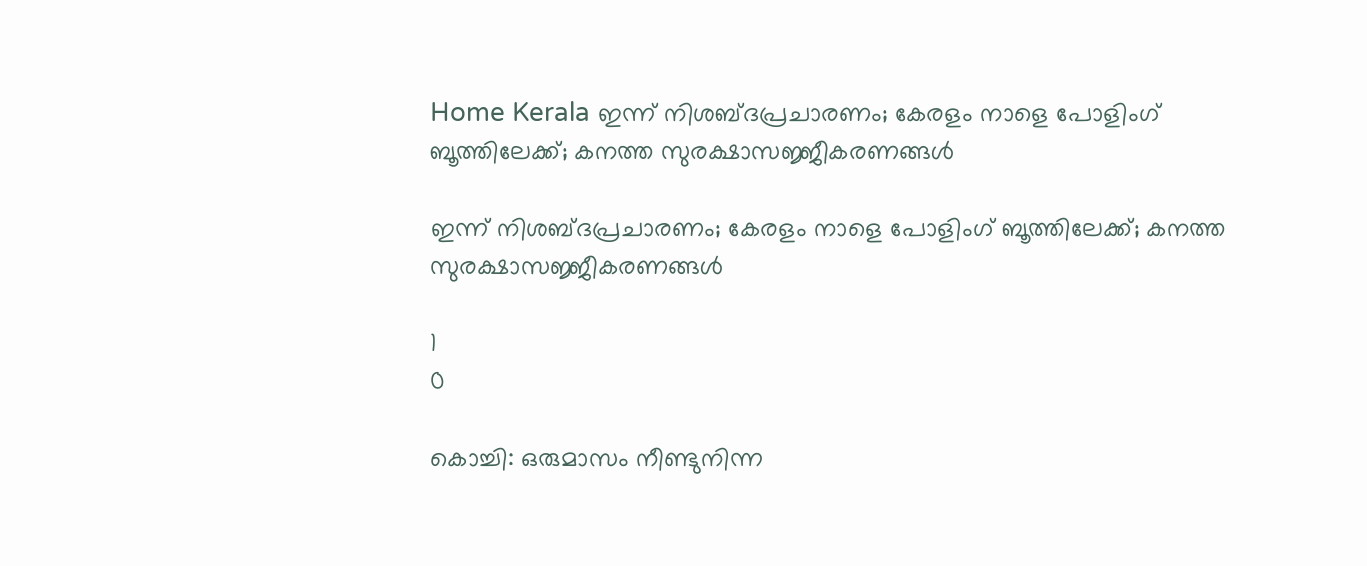Home Kerala ഇന്ന് നിശബ്ദപ്രചാരണം; കേരളം നാളെ പോളിംഗ് ബൂത്തിലേക്ക്; കനത്ത സുരക്ഷാസജ്ജീകരണങ്ങള്‍

ഇന്ന് നിശബ്ദപ്രചാരണം; കേരളം നാളെ പോളിംഗ് ബൂത്തിലേക്ക്; കനത്ത സുരക്ഷാസജ്ജീകരണങ്ങള്‍

1
0

കൊച്ചി: ഒരുമാസം നീണ്ടുനിന്ന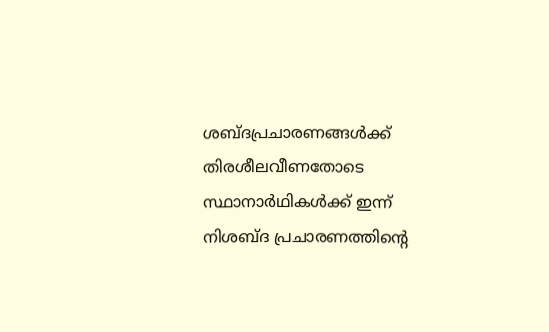ശബ്ദപ്രചാരണങ്ങള്‍ക്ക് തിരശീലവീണതോടെ സ്ഥാനാര്‍ഥികള്‍ക്ക് ഇന്ന് നിശബ്ദ പ്രചാരണത്തിന്റെ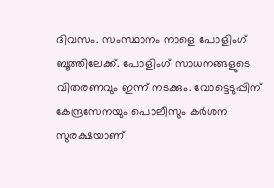ദിവസം. സംസ്ഥാനം നാളെ പോളിംഗ് ബൂത്തിലേക്ക്. പോളിംഗ് സാധനങ്ങളുടെ വിതരണവും ഇന്ന് നടക്കും. വോട്ടെടുപ്പിന് കേന്ദ്രസേനയും പൊലീസും കര്‍ശന സുരക്ഷയാണ്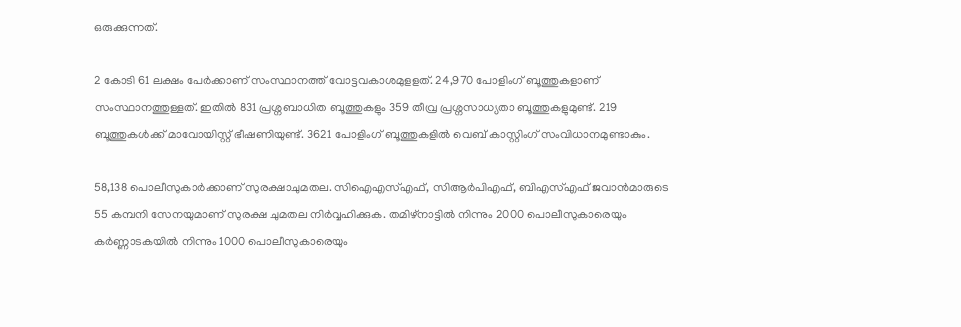ഒരുക്കുന്നത്.

2 കോടി 61 ലക്ഷം പേര്‍ക്കാണ് സംസ്ഥാനത്ത് വോട്ടവകാശമുളളത്. 24,970 പോളിംഗ് ബൂത്തുകളാണ് സംസ്ഥാനത്തുള്ളത്. ഇതില്‍ 831 പ്രശ്നബാധിത ബൂത്തുകളും 359 തീവ്ര പ്രശ്നസാധ്യതാ ബൂത്തുകളുമുണ്ട്. 219 ബൂത്തുകള്‍ക്ക് മാവോയിസ്റ്റ് ഭീഷണിയുണ്ട്. 3621 പോളിംഗ് ബൂത്തുകളില്‍ വെബ് കാസ്റ്റിംഗ് സംവിധാനമുണ്ടാകും.

58,138 പൊലീസുകാര്‍ക്കാണ് സുരക്ഷാചുമതല. സിഐഎസ്എഫ്, സിആര്‍പിഎഫ്, ബിഎസ്എഫ് ജവാന്‍മാരുടെ 55 കമ്പനി സേനയുമാണ് സുരക്ഷ ചുമതല നിര്‍വ്വഹിക്കുക. തമിഴ്‌നാട്ടില്‍ നിന്നും 2000 പൊലീസുകാരെയും കര്‍ണ്ണാടകയില്‍ നിന്നും 1000 പൊലീസുകാരെയും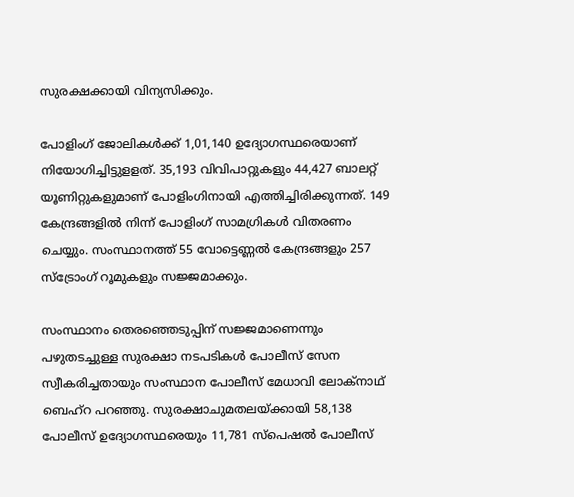സുരക്ഷക്കായി വിന്യസിക്കും.

പോളിംഗ് ജോലികള്‍ക്ക് 1,01,140 ഉദ്യോഗസ്ഥരെയാണ് നിയോഗിച്ചിട്ടുളളത്. 35,193 വിവിപാറ്റുകളും 44,427 ബാലറ്റ് യൂണിറ്റുകളുമാണ് പോളിംഗിനായി എത്തിച്ചിരിക്കുന്നത്. 149 കേന്ദ്രങ്ങളില്‍ നിന്ന് പോളിംഗ് സാമഗ്രികള്‍ വിതരണം ചെയ്യും. സംസ്ഥാനത്ത് 55 വോട്ടെണ്ണല്‍ കേന്ദ്രങ്ങളും 257 സ്ട്രോംഗ് റൂമുകളും സജ്ജമാക്കും.

സംസ്ഥാനം തെരഞ്ഞെടുപ്പിന് സജ്ജമാണെന്നും പഴുതടച്ചുള്ള സുരക്ഷാ നടപടികള്‍ പോലീസ് സേന സ്വീകരിച്ചതായും സംസ്ഥാന പോലീസ് മേധാവി ലോക്നാഥ് ബെഹ്റ പറഞ്ഞു. സുരക്ഷാചുമതലയ്ക്കായി 58,138 പോലീസ് ഉദ്യോഗസ്ഥരെയും 11,781 സ്പെഷല്‍ പോലീസ്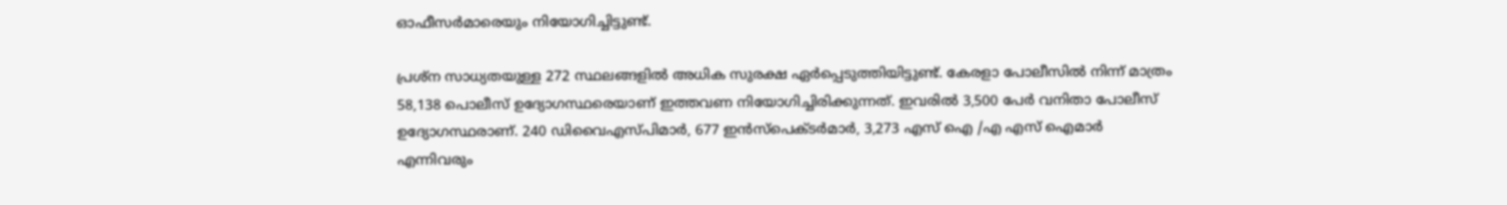ഓഫീസര്‍മാരെയും നിയോഗിച്ചിട്ടുണ്ട്.

പ്രശ്ന സാധ്യതയുള്ള 272 സ്ഥലങ്ങളില്‍ അധിക സുരക്ഷ ഏര്‍പ്പെടുത്തിയിട്ടുണ്ട്. കേരളാ പോലീസില്‍ നിന്ന് മാത്രം 58,138 പൊലീസ് ഉദ്യോഗസ്ഥരെയാണ് ഇത്തവണ നിയോഗിച്ചിരിക്കുന്നത്. ഇവരില്‍ 3,500 പേര്‍ വനിതാ പോലീസ് ഉദ്യോഗസ്ഥരാണ്. 240 ഡിവൈഎസ്പിമാര്‍, 677 ഇന്‍സ്പെക്ടര്‍മാര്‍, 3,273 എസ് ഐ /എ എസ് ഐമാര്‍ എന്നിവരും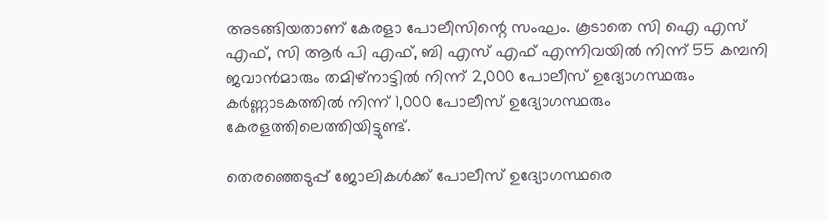അടങ്ങിയതാണ് കേരളാ പോലീസിന്റെ സംഘം. കൂടാതെ സി ഐ എസ് എഫ്, സി ആര്‍ പി എഫ്, ബി എസ് എഫ് എന്നിവയില്‍ നിന്ന് 55 കമ്പനി ജവാന്‍മാരും തമിഴ്നാട്ടില്‍ നിന്ന് 2,000 പോലീസ് ഉദ്യോഗസ്ഥരും കര്‍ണ്ണാടകത്തില്‍ നിന്ന് 1,000 പോലീസ് ഉദ്യോഗസ്ഥരും കേരളത്തിലെത്തിയിട്ടുണ്ട്.

തെരഞ്ഞെടുപ്പ് ജോലികള്‍ക്ക് പോലീസ് ഉദ്യോഗസ്ഥരെ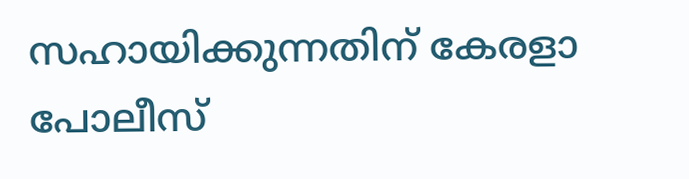സഹായിക്കുന്നതിന് കേരളാ പോലീസ്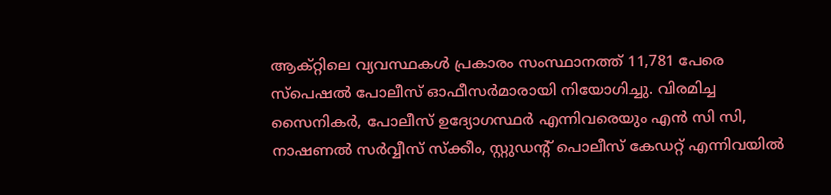ആക്റ്റിലെ വ്യവസ്ഥകള്‍ പ്രകാരം സംസ്ഥാനത്ത് 11,781 പേരെ സ്പെഷല്‍ പോലീസ് ഓഫീസര്‍മാരായി നിയോഗിച്ചു. വിരമിച്ച സൈനികര്‍, പോലീസ് ഉദ്യോഗസ്ഥര്‍ എന്നിവരെയും എന്‍ സി സി, നാഷണല്‍ സര്‍വ്വീസ് സ്‌ക്കീം, സ്റ്റുഡന്റ് പൊലീസ് കേഡറ്റ് എന്നിവയില്‍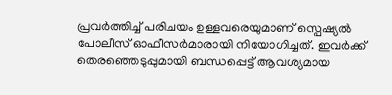പ്രവര്‍ത്തിച്ച് പരിചയം ഉള്ളവരെയുമാണ് സ്പെഷ്യല്‍ പോലീസ് ഓഫീസര്‍മാരായി നിയോഗിച്ചത്. ഇവര്‍ക്ക് തെരഞ്ഞെടുപ്പുമായി ബന്ധപ്പെട്ട് ആവശ്യമായ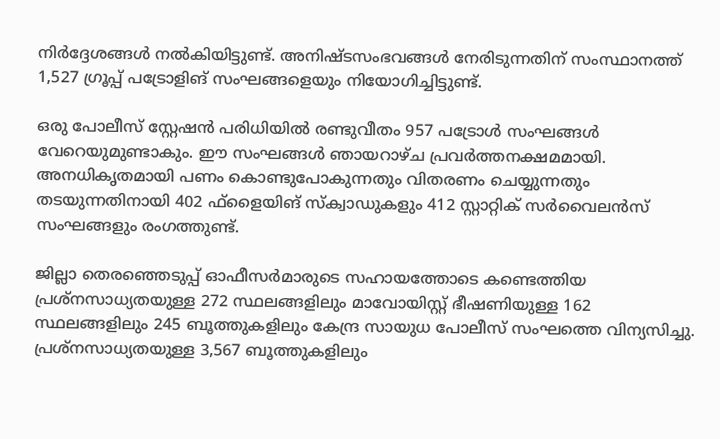നിര്‍ദ്ദേശങ്ങള്‍ നല്‍കിയിട്ടുണ്ട്. അനിഷ്ടസംഭവങ്ങള്‍ നേരിടുന്നതിന് സംസ്ഥാനത്ത് 1,527 ഗ്രൂപ്പ് പട്രോളിങ് സംഘങ്ങളെയും നിയോഗിച്ചിട്ടുണ്ട്.

ഒരു പോലീസ് സ്റ്റേഷന്‍ പരിധിയില്‍ രണ്ടുവീതം 957 പട്രോള്‍ സംഘങ്ങള്‍ വേറെയുമുണ്ടാകും. ഈ സംഘങ്ങള്‍ ഞായറാഴ്ച പ്രവര്‍ത്തനക്ഷമമായി. അനധികൃതമായി പണം കൊണ്ടുപോകുന്നതും വിതരണം ചെയ്യുന്നതും തടയുന്നതിനായി 402 ഫ്‌ളൈയിങ് സ്‌ക്വാഡുകളും 412 സ്റ്റാറ്റിക് സര്‍വൈലന്‍സ് സംഘങ്ങളും രംഗത്തുണ്ട്.

ജില്ലാ തെരഞ്ഞെടുപ്പ് ഓഫീസര്‍മാരുടെ സഹായത്തോടെ കണ്ടെത്തിയ പ്രശ്നസാധ്യതയുള്ള 272 സ്ഥലങ്ങളിലും മാവോയിസ്റ്റ് ഭീഷണിയുള്ള 162 സ്ഥലങ്ങളിലും 245 ബൂത്തുകളിലും കേന്ദ്ര സായുധ പോലീസ് സംഘത്തെ വിന്യസിച്ചു. പ്രശ്നസാധ്യതയുള്ള 3,567 ബൂത്തുകളിലും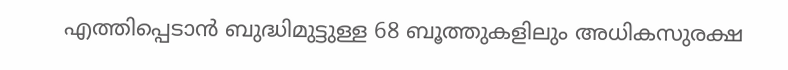എത്തിപ്പെടാന്‍ ബുദ്ധിമുട്ടുള്ള 68 ബൂത്തുകളിലും അധികസുരക്ഷ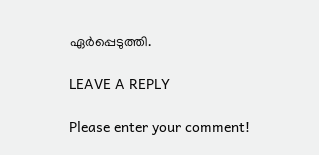ഏര്‍പ്പെടുത്തി.

LEAVE A REPLY

Please enter your comment!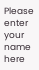Please enter your name here